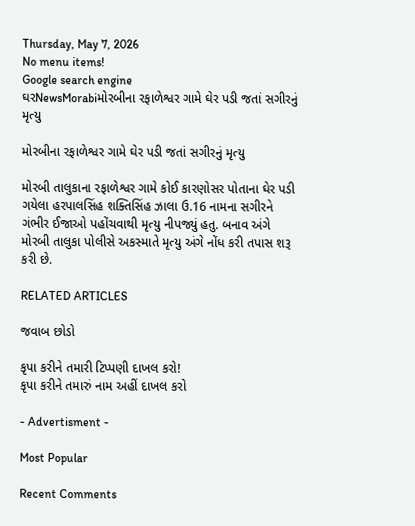Thursday, May 7, 2026
No menu items!
Google search engine
ઘરNewsMorabiમોરબીના રફાળેશ્વર ગામે ઘેર પડી જતાં સગીરનું મૃત્યુ

મોરબીના રફાળેશ્વર ગામે ઘેર પડી જતાં સગીરનું મૃત્યુ

મોરબી તાલુકાના રફાળેશ્વર ગામે કોઈ કારણોસર પોતાના ઘેર પડી ગયેલા હરપાલસિંહ શક્તિસિંહ ઝાલા ઉ.16 નામના સગીરને ગંભીર ઈજાઓ પહોંચવાથી મૃત્યુ નીપજ્યું હતુ. બનાવ અંગે મોરબી તાલુકા પોલીસે અકસ્માતે મૃત્યુ અંગે નોંધ કરી તપાસ શરૂ કરી છે.

RELATED ARTICLES

જવાબ છોડો

કૃપા કરીને તમારી ટિપ્પણી દાખલ કરો!
કૃપા કરીને તમારું નામ અહીં દાખલ કરો

- Advertisment -

Most Popular

Recent Comments